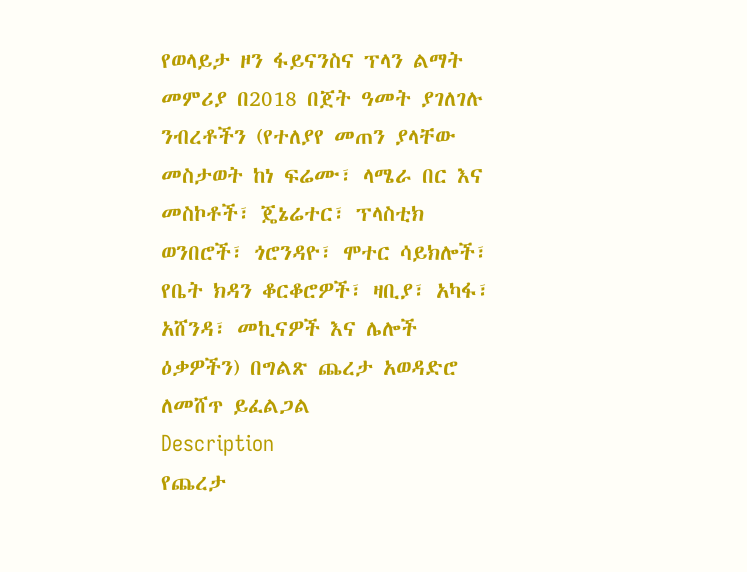የወላይታ ዞን ፋይናንስና ፕላን ልማት መምሪያ በ2018 በጀት ዓመት ያገለገሉ ንብረቶችን (የተለያየ መጠን ያላቸው መስታወት ከነ ፍሬሙ፣ ላሜራ በር እና መስኮቶች፣ ጄኔሬተር፣ ፕላስቲክ ወንበሮች፣ ጎሮንዳዮ፣ ሞተር ሳይክሎች፣ የቤት ክዳን ቆርቆሮዎች፣ ዛቢያ፣ አካፋ፣ አሸንዳ፣ መኪናዎች እና ሌሎች ዕቃዎችን) በግልጽ ጨረታ አወዳድሮ ለመሸጥ ይፈልጋል
Description
የጨረታ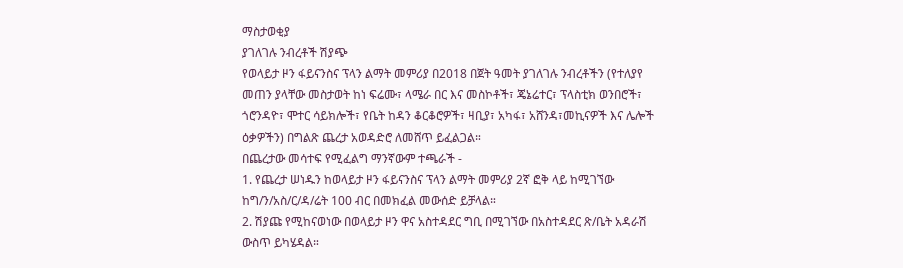ማስታወቂያ
ያገለገሉ ንብረቶች ሽያጭ
የወላይታ ዞን ፋይናንስና ፕላን ልማት መምሪያ በ2018 በጀት ዓመት ያገለገሉ ንብረቶችን (የተለያየ መጠን ያላቸው መስታወት ከነ ፍሬሙ፣ ላሜራ በር እና መስኮቶች፣ ጄኔሬተር፣ ፕላስቲክ ወንበሮች፣ ጎሮንዳዮ፣ ሞተር ሳይክሎች፣ የቤት ከዳን ቆርቆሮዎች፣ ዛቢያ፣ አካፋ፣ አሸንዳ፣መኪናዎች እና ሌሎች ዕቃዎችን) በግልጽ ጨረታ አወዳድሮ ለመሸጥ ይፈልጋል።
በጨረታው መሳተፍ የሚፈልግ ማንኛውም ተጫራች -
1. የጨረታ ሠነዱን ከወላይታ ዞን ፋይናንስና ፕላን ልማት መምሪያ 2ኛ ፎቅ ላይ ከሚገኘው ከግ/ን/አስ/ር/ዳ/ሬት 100 ብር በመክፈል መውሰድ ይቻላል።
2. ሽያጩ የሚከናወነው በወላይታ ዞን ዋና አስተዳደር ግቢ በሚገኘው በአስተዳደር ጽ/ቤት አዳራሽ ውስጥ ይካሄዳል።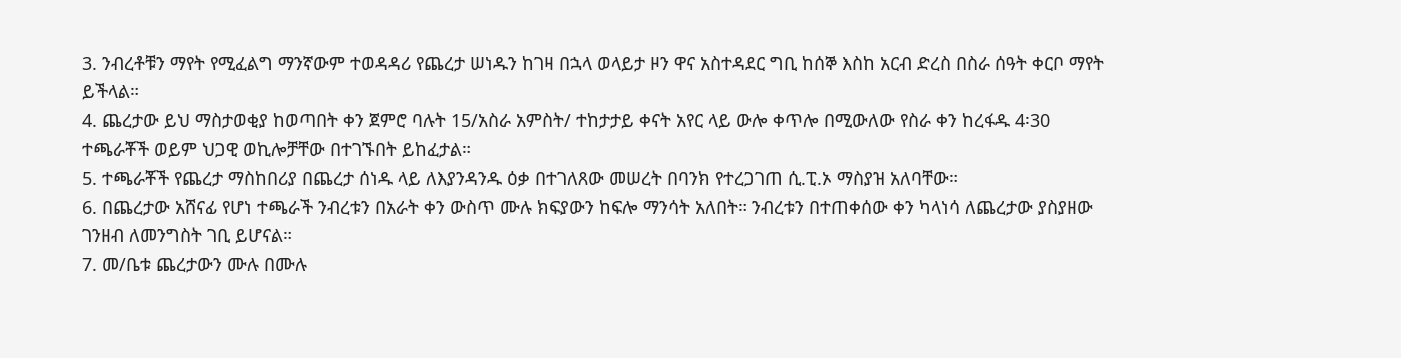3. ንብረቶቹን ማየት የሚፈልግ ማንኛውም ተወዳዳሪ የጨረታ ሠነዱን ከገዛ በኋላ ወላይታ ዞን ዋና አስተዳደር ግቢ ከሰኞ እስከ አርብ ድረስ በስራ ሰዓት ቀርቦ ማየት ይችላል።
4. ጨረታው ይህ ማስታወቂያ ከወጣበት ቀን ጀምሮ ባሉት 15/አስራ አምስት/ ተከታታይ ቀናት አየር ላይ ውሎ ቀጥሎ በሚውለው የስራ ቀን ከረፋዱ 4፡30 ተጫራቾች ወይም ህጋዊ ወኪሎቻቸው በተገኙበት ይከፈታል።
5. ተጫራቾች የጨረታ ማስከበሪያ በጨረታ ሰነዱ ላይ ለእያንዳንዱ ዕቃ በተገለጸው መሠረት በባንክ የተረጋገጠ ሲ.ፒ.ኦ ማስያዝ አለባቸው።
6. በጨረታው አሸናፊ የሆነ ተጫራች ንብረቱን በአራት ቀን ውስጥ ሙሉ ክፍያውን ከፍሎ ማንሳት አለበት። ንብረቱን በተጠቀሰው ቀን ካላነሳ ለጨረታው ያስያዘው ገንዘብ ለመንግስት ገቢ ይሆናል።
7. መ/ቤቱ ጨረታውን ሙሉ በሙሉ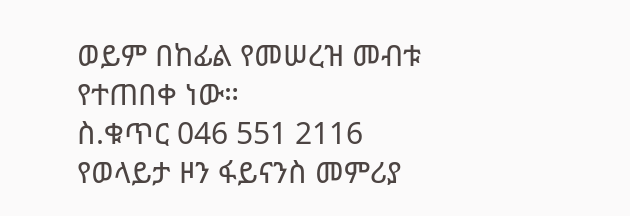ወይም በከፊል የመሠረዝ መብቱ የተጠበቀ ነው።
ስ.ቁጥር 046 551 2116
የወላይታ ዞን ፋይናንስ መምሪያ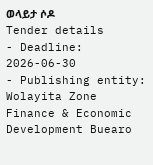ወላይታ ሶዶ
Tender details
- Deadline: 2026-06-30
- Publishing entity: Wolayita Zone Finance & Economic Development Buearo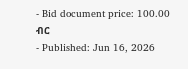- Bid document price: 100.00 ብር
- Published: Jun 16, 2026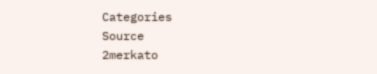Categories
Source
2merkato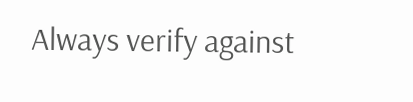Always verify against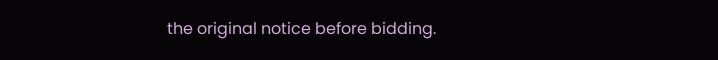the original notice before bidding.